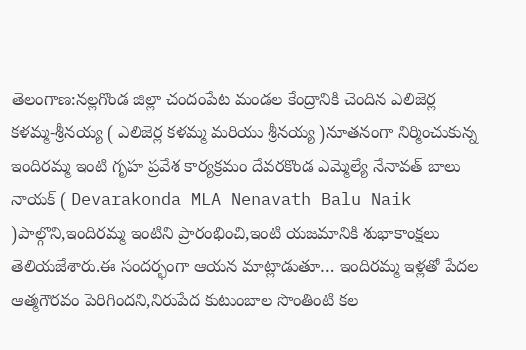తెలంగాణ:నల్లగొండ జిల్లా చందంపేట మండల కేంద్రానికి చెందిన ఎలిజెర్ల కళమ్మ-శ్రీనయ్య ( ఎలిజెర్ల కళమ్మ మరియు శ్రీనయ్య )నూతనంగా నిర్మించుకున్న ఇందిరమ్మ ఇంటి గృహ ప్రవేశ కార్యక్రమం దేవరకొండ ఎమ్మెల్యే నేనావత్ బాలు నాయక్ ( Devarakonda MLA Nenavath Balu Naik )పాల్గొని,ఇందిరమ్మ ఇంటిని ప్రారంభించి,ఇంటి యజమానికి శుభాకాంక్షలు తెలియజేశారు.ఈ సందర్భంగా ఆయన మాట్లాడుతూ… ఇందిరమ్మ ఇళ్లతో పేదల ఆత్మగౌరవం పెరిగిందని,నిరుపేద కుటుంబాల సొంతింటి కల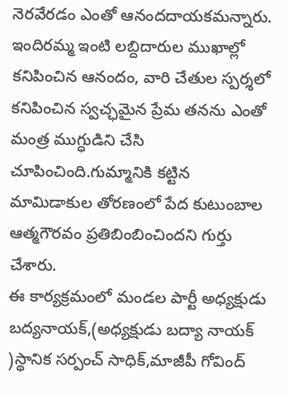నెరవేరడం ఎంతో ఆనందదాయకమన్నారు.
ఇందిరమ్మ ఇంటి లబ్దిదారుల ముఖాల్లో కనిపించిన ఆనందం, వారి చేతుల స్పర్శలో కనిపించిన స్వచ్ఛమైన ప్రేమ తనను ఎంతో మంత్ర ముగ్ధుడిని చేసి చూపించింది.గుమ్మానికి కట్టిన మామిడాకుల తోరణంలో పేద కుటుంబాల ఆత్మగౌరవం ప్రతిబింబించిందని గుర్తు చేశారు.
ఈ కార్యక్రమంలో మండల పార్టీ అధ్యక్షుడు బద్యనాయక్,(అధ్యక్షుడు బద్యా నాయక్ )స్థానిక సర్పంచ్ సాధిక్,మాజీపీ గోవింద్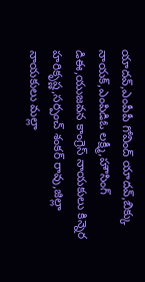యాదవ్,ఎంపీపీ గోవింద్ యాదవ్,బిక్కు నాయక్,ఎంపిడిఓ లక్ష్మీ,హౌసింగ్ డిఈ,యుజవన కాంగ్రెస్ నాయకులు కిన్నెర హరికృష్ణ,సర్పంచ్ శంకర్ రావు,జిల్లా నాయకులు మల్లా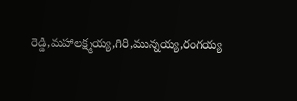రెడ్డి,మహాలక్ష్మయ్య,గిరి,మున్నయ్య,రంగయ్య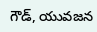గౌడ్, యువజన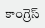కాంగ్రెస్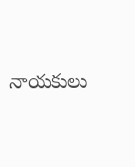నాయకులు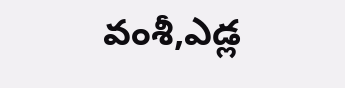వంశీ,ఎడ్ల